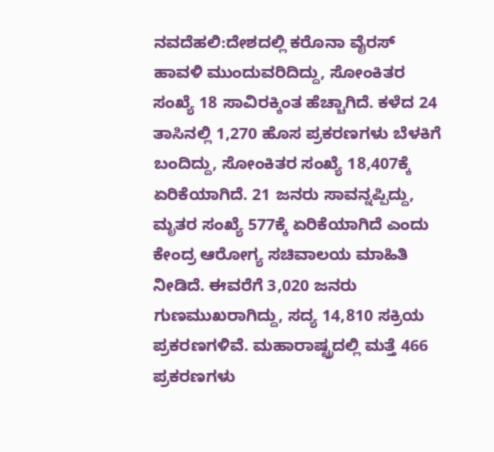ನವದೆಹಲಿ:ದೇಶದಲ್ಲಿ ಕರೊನಾ ವೈರಸ್ ಹಾವಳಿ ಮುಂದುವರಿದಿದ್ದು, ಸೋಂಕಿತರ ಸಂಖ್ಯೆ 18 ಸಾವಿರಕ್ಕಿಂತ ಹೆಚ್ಚಾಗಿದೆ. ಕಳೆದ 24 ತಾಸಿನಲ್ಲಿ 1,270 ಹೊಸ ಪ್ರಕರಣಗಳು ಬೆಳಕಿಗೆ ಬಂದಿದ್ದು, ಸೋಂಕಿತರ ಸಂಖ್ಯೆ 18,407ಕ್ಕೆ ಏರಿಕೆಯಾಗಿದೆ. 21 ಜನರು ಸಾವನ್ನಪ್ಪಿದ್ದು, ಮೃತರ ಸಂಖ್ಯೆ 577ಕ್ಕೆ ಏರಿಕೆಯಾಗಿದೆ ಎಂದು ಕೇಂದ್ರ ಆರೋಗ್ಯ ಸಚಿವಾಲಯ ಮಾಹಿತಿ ನೀಡಿದೆ. ಈವರೆಗೆ 3,020 ಜನರು ಗುಣಮುಖರಾಗಿದ್ದು, ಸದ್ಯ 14,810 ಸಕ್ರಿಯ ಪ್ರಕರಣಗಳಿವೆ. ಮಹಾರಾಷ್ಟ್ರದಲ್ಲಿ ಮತ್ತೆ 466 ಪ್ರಕರಣಗಳು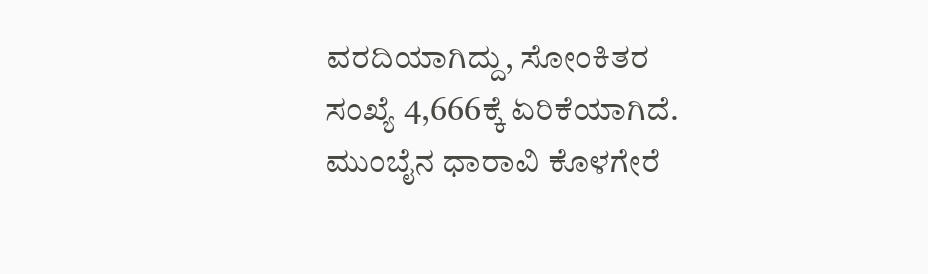ವರದಿಯಾಗಿದ್ದು, ಸೋಂಕಿತರ ಸಂಖ್ಯೆ 4,666ಕ್ಕೆ ಏರಿಕೆಯಾಗಿದೆ. ಮುಂಬೈನ ಧಾರಾವಿ ಕೊಳಗೇರೆ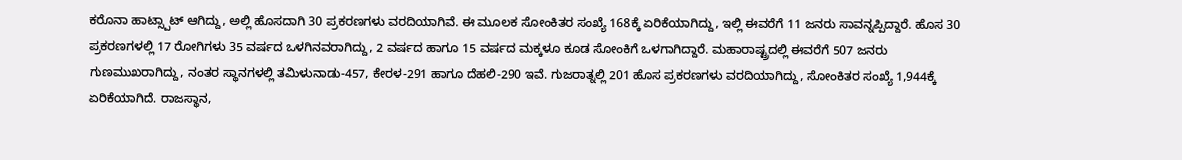ಕರೊನಾ ಹಾಟ್ಸ್ಪಾಟ್ ಆಗಿದ್ದು, ಅಲ್ಲಿ ಹೊಸದಾಗಿ 30 ಪ್ರಕರಣಗಳು ವರದಿಯಾಗಿವೆ. ಈ ಮೂಲಕ ಸೋಂಕಿತರ ಸಂಖ್ಯೆ 168ಕ್ಕೆ ಏರಿಕೆಯಾಗಿದ್ದು, ಇಲ್ಲಿ ಈವರೆಗೆ 11 ಜನರು ಸಾವನ್ನಪ್ಪಿದ್ದಾರೆ. ಹೊಸ 30 ಪ್ರಕರಣಗಳಲ್ಲಿ 17 ರೋಗಿಗಳು 35 ವರ್ಷದ ಒಳಗಿನವರಾಗಿದ್ದು, 2 ವರ್ಷದ ಹಾಗೂ 15 ವರ್ಷದ ಮಕ್ಕಳೂ ಕೂಡ ಸೋಂಕಿಗೆ ಒಳಗಾಗಿದ್ದಾರೆ. ಮಹಾರಾಷ್ಟ್ರದಲ್ಲಿ ಈವರೆಗೆ 507 ಜನರು ಗುಣಮುಖರಾಗಿದ್ದು, ನಂತರ ಸ್ಥಾನಗಳಲ್ಲಿ ತಮಿಳುನಾಡು-457, ಕೇರಳ-291 ಹಾಗೂ ದೆಹಲಿ-290 ಇವೆ. ಗುಜರಾತ್ನಲ್ಲಿ 201 ಹೊಸ ಪ್ರಕರಣಗಳು ವರದಿಯಾಗಿದ್ದು, ಸೋಂಕಿತರ ಸಂಖ್ಯೆ 1,944ಕ್ಕೆ ಏರಿಕೆಯಾಗಿದೆ. ರಾಜಸ್ಥಾನ,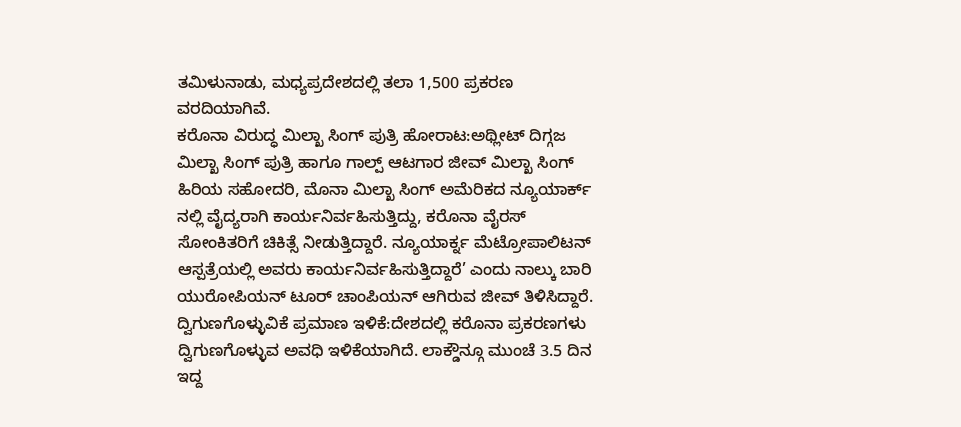ತಮಿಳುನಾಡು, ಮಧ್ಯಪ್ರದೇಶದಲ್ಲಿ ತಲಾ 1,500 ಪ್ರಕರಣ ವರದಿಯಾಗಿವೆ.
ಕರೊನಾ ವಿರುದ್ಧ ಮಿಲ್ಖಾ ಸಿಂಗ್ ಪುತ್ರಿ ಹೋರಾಟ:ಅಥ್ಲೀಟ್ ದಿಗ್ಗಜ ಮಿಲ್ಖಾ ಸಿಂಗ್ ಪುತ್ರಿ ಹಾಗೂ ಗಾಲ್ಪ್ ಆಟಗಾರ ಜೀವ್ ಮಿಲ್ಖಾ ಸಿಂಗ್ ಹಿರಿಯ ಸಹೋದರಿ, ಮೊನಾ ಮಿಲ್ಖಾ ಸಿಂಗ್ ಅಮೆರಿಕದ ನ್ಯೂಯಾರ್ಕ್ ನಲ್ಲಿ ವೈದ್ಯರಾಗಿ ಕಾರ್ಯನಿರ್ವಹಿಸುತ್ತಿದ್ದು, ಕರೊನಾ ವೈರಸ್ ಸೋಂಕಿತರಿಗೆ ಚಿಕಿತ್ಸೆ ನೀಡುತ್ತಿದ್ದಾರೆ. ನ್ಯೂಯಾರ್ಕ್ನ ಮೆಟ್ರೋಪಾಲಿಟನ್ ಆಸ್ಪತ್ರೆಯಲ್ಲಿ ಅವರು ಕಾರ್ಯನಿರ್ವಹಿಸುತ್ತಿದ್ದಾರೆ’ ಎಂದು ನಾಲ್ಕು ಬಾರಿ ಯುರೋಪಿಯನ್ ಟೂರ್ ಚಾಂಪಿಯನ್ ಆಗಿರುವ ಜೀವ್ ತಿಳಿಸಿದ್ದಾರೆ.
ದ್ವಿಗುಣಗೊಳ್ಳುವಿಕೆ ಪ್ರಮಾಣ ಇಳಿಕೆ:ದೇಶದಲ್ಲಿ ಕರೊನಾ ಪ್ರಕರಣಗಳು ದ್ವಿಗುಣಗೊಳ್ಳುವ ಅವಧಿ ಇಳಿಕೆಯಾಗಿದೆ. ಲಾಕ್ಡೌನ್ಗೂ ಮುಂಚೆ 3.5 ದಿನ ಇದ್ದ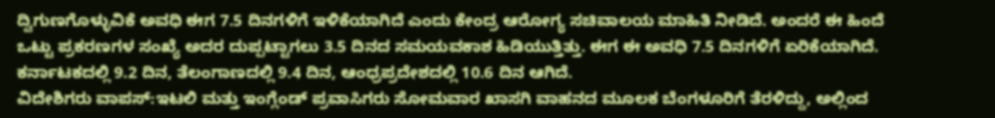ದ್ವಿಗುಣಗೊಳ್ಳುವಿಕೆ ಅವಧಿ ಈಗ 7.5 ದಿನಗಳಿಗೆ ಇಳಿಕೆಯಾಗಿದೆ ಎಂದು ಕೇಂದ್ರ ಆರೋಗ್ಯ ಸಚಿವಾಲಯ ಮಾಹಿತಿ ನೀಡಿದೆ. ಅಂದರೆ ಈ ಹಿಂದೆ ಒಟ್ಟು ಪ್ರಕರಣಗಳ ಸಂಖ್ಯೆ ಅದರ ದುಪ್ಪಟ್ಟಾಗಲು 3.5 ದಿನದ ಸಮಯವಕಾಶ ಹಿಡಿಯುತ್ತಿತ್ತು. ಈಗ ಈ ಅವಧಿ 7.5 ದಿನಗಳಿಗೆ ಏರಿಕೆಯಾಗಿದೆ. ಕರ್ನಾಟಕದಲ್ಲಿ 9.2 ದಿನ, ತೆಲಂಗಾಣದಲ್ಲಿ 9.4 ದಿನ, ಆಂಧ್ರಪ್ರದೇಶದಲ್ಲಿ 10.6 ದಿನ ಆಗಿದೆ.
ವಿದೇಶಿಗರು ವಾಪಸ್:ಇಟಲಿ ಮತ್ತು ಇಂಗ್ಲೆಂಡ್ ಪ್ರವಾಸಿಗರು ಸೋಮವಾರ ಖಾಸಗಿ ವಾಹನದ ಮೂಲಕ ಬೆಂಗಳೂರಿಗೆ ತೆರಳಿದ್ದು, ಅಲ್ಲಿಂದ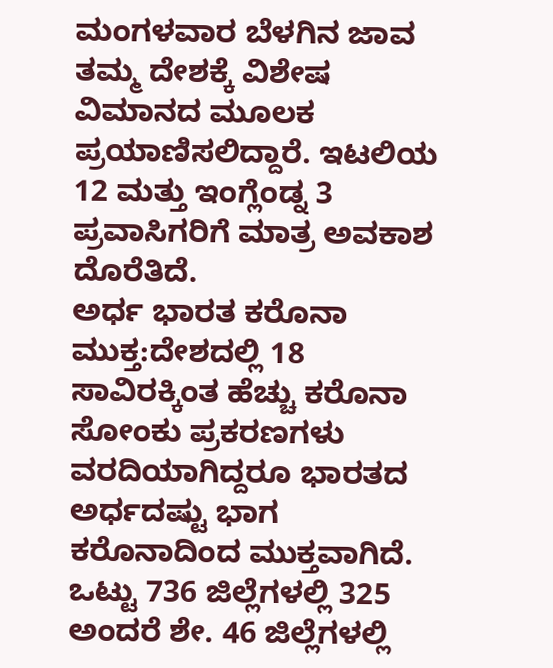ಮಂಗಳವಾರ ಬೆಳಗಿನ ಜಾವ ತಮ್ಮ ದೇಶಕ್ಕೆ ವಿಶೇಷ ವಿಮಾನದ ಮೂಲಕ ಪ್ರಯಾಣಿಸಲಿದ್ದಾರೆ. ಇಟಲಿಯ 12 ಮತ್ತು ಇಂಗ್ಲೆಂಡ್ನ 3 ಪ್ರವಾಸಿಗರಿಗೆ ಮಾತ್ರ ಅವಕಾಶ ದೊರೆತಿದೆ.
ಅರ್ಧ ಭಾರತ ಕರೊನಾ ಮುಕ್ತ:ದೇಶದಲ್ಲಿ 18 ಸಾವಿರಕ್ಕಿಂತ ಹೆಚ್ಚು ಕರೊನಾ ಸೋಂಕು ಪ್ರಕರಣಗಳು ವರದಿಯಾಗಿದ್ದರೂ ಭಾರತದ ಅರ್ಧದಷ್ಟು ಭಾಗ ಕರೊನಾದಿಂದ ಮುಕ್ತವಾಗಿದೆ. ಒಟ್ಟು 736 ಜಿಲ್ಲೆಗಳಲ್ಲಿ 325 ಅಂದರೆ ಶೇ. 46 ಜಿಲ್ಲೆಗಳಲ್ಲಿ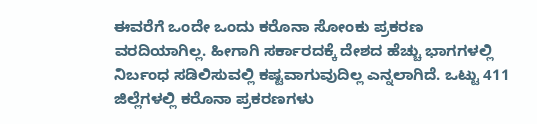ಈವರೆಗೆ ಒಂದೇ ಒಂದು ಕರೊನಾ ಸೋಂಕು ಪ್ರಕರಣ ವರದಿಯಾಗಿಲ್ಲ. ಹೀಗಾಗಿ ಸರ್ಕಾರದಕ್ಕೆ ದೇಶದ ಹೆಚ್ಚು ಭಾಗಗಳಲ್ಲಿ ನಿರ್ಬಂಧ ಸಡಿಲಿಸುವಲ್ಲಿ ಕಷ್ಟವಾಗುವುದಿಲ್ಲ ಎನ್ನಲಾಗಿದೆ. ಒಟ್ಟು 411 ಜಿಲ್ಲೆಗಳಲ್ಲಿ ಕರೊನಾ ಪ್ರಕರಣಗಳು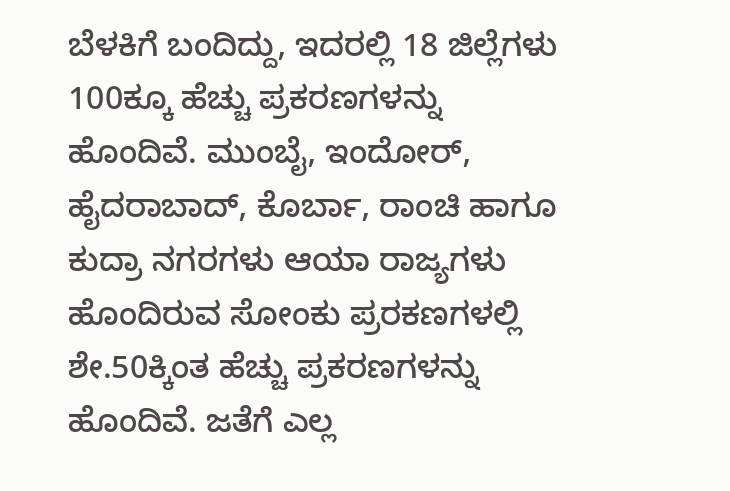ಬೆಳಕಿಗೆ ಬಂದಿದ್ದು, ಇದರಲ್ಲಿ 18 ಜಿಲ್ಲೆಗಳು 100ಕ್ಕೂ ಹೆಚ್ಚು ಪ್ರಕರಣಗಳನ್ನು ಹೊಂದಿವೆ. ಮುಂಬೈ, ಇಂದೋರ್, ಹೈದರಾಬಾದ್, ಕೊರ್ಬಾ, ರಾಂಚಿ ಹಾಗೂ ಕುದ್ರಾ ನಗರಗಳು ಆಯಾ ರಾಜ್ಯಗಳು ಹೊಂದಿರುವ ಸೋಂಕು ಪ್ರರಕಣಗಳಲ್ಲಿ ಶೇ.50ಕ್ಕಿಂತ ಹೆಚ್ಚು ಪ್ರಕರಣಗಳನ್ನು ಹೊಂದಿವೆ. ಜತೆಗೆ ಎಲ್ಲ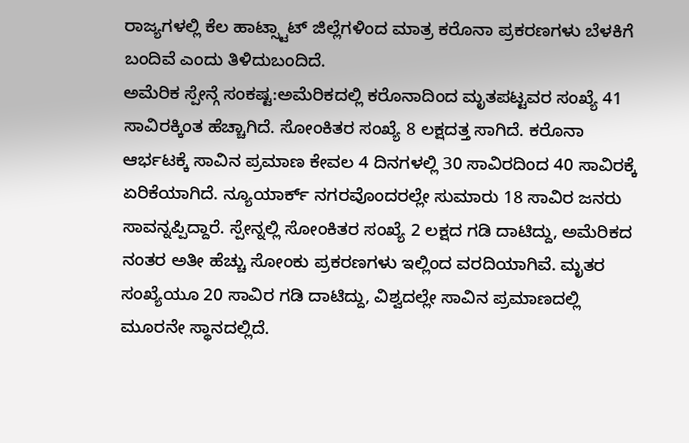ರಾಜ್ಯಗಳಲ್ಲಿ ಕೆಲ ಹಾಟ್ಸ್ಟಾಟ್ ಜಿಲ್ಲೆಗಳಿಂದ ಮಾತ್ರ ಕರೊನಾ ಪ್ರಕರಣಗಳು ಬೆಳಕಿಗೆ ಬಂದಿವೆ ಎಂದು ತಿಳಿದುಬಂದಿದೆ.
ಅಮೆರಿಕ ಸ್ಪೇನ್ಗೆ ಸಂಕಷ್ಟ:ಅಮೆರಿಕದಲ್ಲಿ ಕರೊನಾದಿಂದ ಮೃತಪಟ್ಟವರ ಸಂಖ್ಯೆ 41 ಸಾವಿರಕ್ಕಿಂತ ಹೆಚ್ಚಾಗಿದೆ. ಸೋಂಕಿತರ ಸಂಖ್ಯೆ 8 ಲಕ್ಷದತ್ತ ಸಾಗಿದೆ. ಕರೊನಾ ಆರ್ಭಟಕ್ಕೆ ಸಾವಿನ ಪ್ರಮಾಣ ಕೇವಲ 4 ದಿನಗಳಲ್ಲಿ 30 ಸಾವಿರದಿಂದ 40 ಸಾವಿರಕ್ಕೆ ಏರಿಕೆಯಾಗಿದೆ. ನ್ಯೂಯಾರ್ಕ್ ನಗರವೊಂದರಲ್ಲೇ ಸುಮಾರು 18 ಸಾವಿರ ಜನರು ಸಾವನ್ನಪ್ಪಿದ್ದಾರೆ. ಸ್ಪೇನ್ನಲ್ಲಿ ಸೋಂಕಿತರ ಸಂಖ್ಯೆ 2 ಲಕ್ಷದ ಗಡಿ ದಾಟಿದ್ದು, ಅಮೆರಿಕದ ನಂತರ ಅತೀ ಹೆಚ್ಚು ಸೋಂಕು ಪ್ರಕರಣಗಳು ಇಲ್ಲಿಂದ ವರದಿಯಾಗಿವೆ. ಮೃತರ ಸಂಖ್ಯೆಯೂ 20 ಸಾವಿರ ಗಡಿ ದಾಟಿದ್ದು, ವಿಶ್ವದಲ್ಲೇ ಸಾವಿನ ಪ್ರಮಾಣದಲ್ಲಿ ಮೂರನೇ ಸ್ಥಾನದಲ್ಲಿದೆ.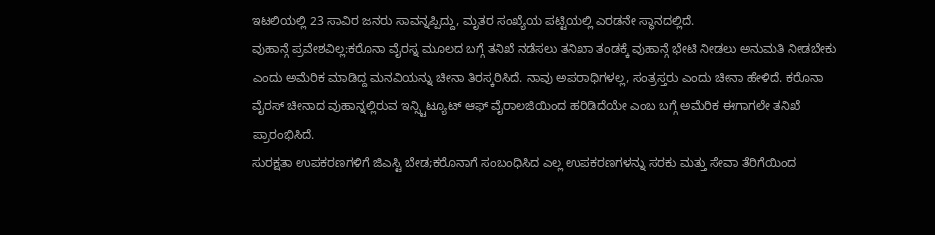ಇಟಲಿಯಲ್ಲಿ 23 ಸಾವಿರ ಜನರು ಸಾವನ್ನಪ್ಪಿದ್ದು, ಮೃತರ ಸಂಖ್ಯೆಯ ಪಟ್ಟಿಯಲ್ಲಿ ಎರಡನೇ ಸ್ಥಾನದಲ್ಲಿದೆ.
ವುಹಾನ್ಗೆ ಪ್ರವೇಶವಿಲ್ಲ:ಕರೊನಾ ವೈರಸ್ನ ಮೂಲದ ಬಗ್ಗೆ ತನಿಖೆ ನಡೆಸಲು ತನಿಖಾ ತಂಡಕ್ಕೆ ವುಹಾನ್ಗೆ ಭೇಟಿ ನೀಡಲು ಅನುಮತಿ ನೀಡಬೇಕು ಎಂದು ಅಮೆರಿಕ ಮಾಡಿದ್ದ ಮನವಿಯನ್ನು ಚೀನಾ ತಿರಸ್ಕರಿಸಿದೆ. ನಾವು ಅಪರಾಧಿಗಳಲ್ಲ, ಸಂತ್ರಸ್ತರು ಎಂದು ಚೀನಾ ಹೇಳಿದೆ. ಕರೊನಾ ವೈರಸ್ ಚೀನಾದ ವುಹಾನ್ನಲ್ಲಿರುವ ಇನ್ಸ್ಟಿಟ್ಯೂಟ್ ಆಫ್ ವೈರಾಲಜಿಯಿಂದ ಹರಿಡಿದೆಯೇ ಎಂಬ ಬಗ್ಗೆ ಅಮೆರಿಕ ಈಗಾಗಲೇ ತನಿಖೆ ಪ್ರಾರಂಭಿಸಿದೆ.
ಸುರಕ್ಷತಾ ಉಪಕರಣಗಳಿಗೆ ಜಿಎಸ್ಟಿ ಬೇಡ;ಕರೊನಾಗೆ ಸಂಬಂಧಿಸಿದ ಎಲ್ಲ ಉಪಕರಣಗಳನ್ನು ಸರಕು ಮತ್ತು ಸೇವಾ ತೆರಿಗೆಯಿಂದ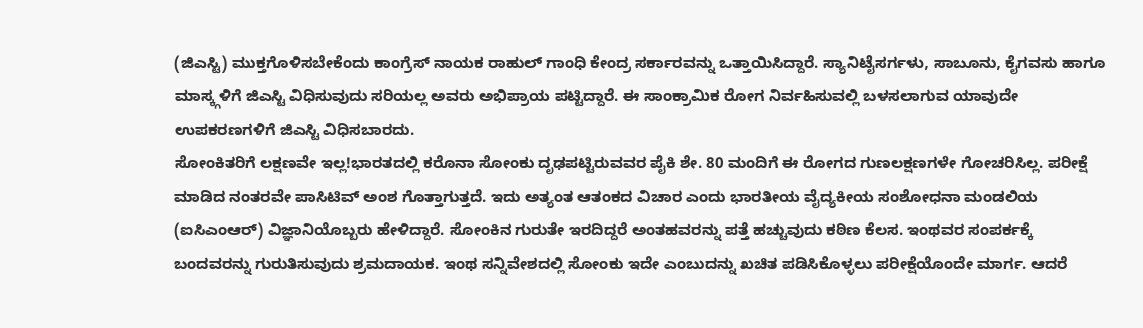(ಜಿಎಸ್ಟಿ) ಮುಕ್ತಗೊಳಿಸಬೇಕೆಂದು ಕಾಂಗ್ರೆಸ್ ನಾಯಕ ರಾಹುಲ್ ಗಾಂಧಿ ಕೇಂದ್ರ ಸರ್ಕಾರವನ್ನು ಒತ್ತಾಯಿಸಿದ್ದಾರೆ. ಸ್ಯಾನಿಟೈಸರ್ಗಳು, ಸಾಬೂನು, ಕೈಗವಸು ಹಾಗೂ ಮಾಸ್ಕ್ಗಳಿಗೆ ಜಿಎಸ್ಟಿ ವಿಧಿಸುವುದು ಸರಿಯಲ್ಲ ಅವರು ಅಭಿಪ್ರಾಯ ಪಟ್ಟಿದ್ದಾರೆ. ಈ ಸಾಂಕ್ರಾಮಿಕ ರೋಗ ನಿರ್ವಹಿಸುವಲ್ಲಿ ಬಳಸಲಾಗುವ ಯಾವುದೇ ಉಪಕರಣಗಳಿಗೆ ಜಿಎಸ್ಟಿ ವಿಧಿಸಬಾರದು.
ಸೋಂಕಿತರಿಗೆ ಲಕ್ಷಣವೇ ಇಲ್ಲ!ಭಾರತದಲ್ಲಿ ಕರೊನಾ ಸೋಂಕು ದೃಢಪಟ್ಟಿರುವವರ ಪೈಕಿ ಶೇ. 80 ಮಂದಿಗೆ ಈ ರೋಗದ ಗುಣಲಕ್ಷಣಗಳೇ ಗೋಚರಿಸಿಲ್ಲ. ಪರೀಕ್ಷೆ ಮಾಡಿದ ನಂತರವೇ ಪಾಸಿಟಿವ್ ಅಂಶ ಗೊತ್ತಾಗುತ್ತದೆ. ಇದು ಅತ್ಯಂತ ಆತಂಕದ ವಿಚಾರ ಎಂದು ಭಾರತೀಯ ವೈದ್ಯಕೀಯ ಸಂಶೋಧನಾ ಮಂಡಲಿಯ (ಐಸಿಎಂಆರ್) ವಿಜ್ಞಾನಿಯೊಬ್ಬರು ಹೇಳಿದ್ದಾರೆ. ಸೋಂಕಿನ ಗುರುತೇ ಇರದಿದ್ದರೆ ಅಂತಹವರನ್ನು ಪತ್ತೆ ಹಚ್ಚುವುದು ಕಠಿಣ ಕೆಲಸ. ಇಂಥವರ ಸಂಪರ್ಕಕ್ಕೆ ಬಂದವರನ್ನು ಗುರುತಿಸುವುದು ಶ್ರಮದಾಯಕ. ಇಂಥ ಸನ್ನಿವೇಶದಲ್ಲಿ ಸೋಂಕು ಇದೇ ಎಂಬುದನ್ನು ಖಚಿತ ಪಡಿಸಿಕೊಳ್ಳಲು ಪರೀಕ್ಷೆಯೊಂದೇ ಮಾರ್ಗ. ಆದರೆ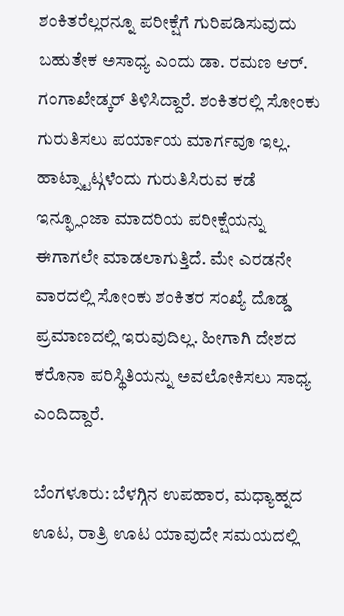ಶಂಕಿತರೆಲ್ಲರನ್ನೂ ಪರೀಕ್ಷೆಗೆ ಗುರಿಪಡಿಸುವುದು ಬಹುತೇಕ ಅಸಾಧ್ಯ ಎಂದು ಡಾ. ರಮಣ ಆರ್. ಗಂಗಾಖೇಡ್ಕರ್ ತಿಳಿಸಿದ್ದಾರೆ. ಶಂಕಿತರಲ್ಲಿ ಸೋಂಕು ಗುರುತಿಸಲು ಪರ್ಯಾಯ ಮಾರ್ಗವೂ ಇಲ್ಲ. ಹಾಟ್ಸ್ಟಾಟ್ಗಳೆಂದು ಗುರುತಿಸಿರುವ ಕಡೆ ಇನ್ಫ್ಲೂಂಜಾ ಮಾದರಿಯ ಪರೀಕ್ಷೆಯನ್ನು ಈಗಾಗಲೇ ಮಾಡಲಾಗುತ್ತಿದೆ. ಮೇ ಎರಡನೇ ವಾರದಲ್ಲಿ ಸೋಂಕು ಶಂಕಿತರ ಸಂಖ್ಯೆ ದೊಡ್ಡ ಪ್ರಮಾಣದಲ್ಲಿ ಇರುವುದಿಲ್ಲ. ಹೀಗಾಗಿ ದೇಶದ ಕರೊನಾ ಪರಿಸ್ಥಿತಿಯನ್ನು ಅವಲೋಕಿಸಲು ಸಾಧ್ಯ ಎಂದಿದ್ದಾರೆ.

ಬೆಂಗಳೂರು: ಬೆಳಗ್ಗಿನ ಉಪಹಾರ, ಮಧ್ಯಾಹ್ನದ ಊಟ, ರಾತ್ರಿ ಊಟ ಯಾವುದೇ ಸಮಯದಲ್ಲಿ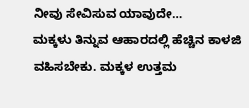ನೀವು ಸೇವಿಸುವ ಯಾವುದೇ…
ಮಕ್ಕಳು ತಿನ್ನುವ ಆಹಾರದಲ್ಲಿ ಹೆಚ್ಚಿನ ಕಾಳಜಿ ವಹಿಸಬೇಕು. ಮಕ್ಕಳ ಉತ್ತಮ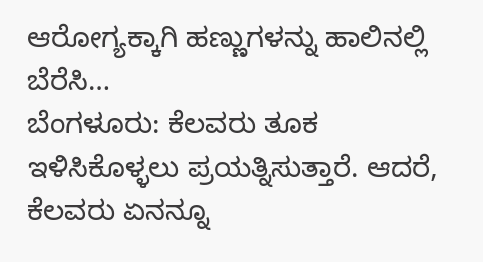ಆರೋಗ್ಯಕ್ಕಾಗಿ ಹಣ್ಣುಗಳನ್ನು ಹಾಲಿನಲ್ಲಿ ಬೆರೆಸಿ…
ಬೆಂಗಳೂರು: ಕೆಲವರು ತೂಕ ಇಳಿಸಿಕೊಳ್ಳಲು ಪ್ರಯತ್ನಿಸುತ್ತಾರೆ. ಆದರೆ, ಕೆಲವರು ಏನನ್ನೂ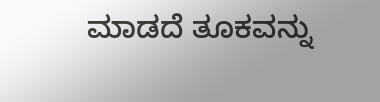ಮಾಡದೆ ತೂಕವನ್ನು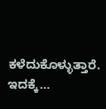ಕಳೆದುಕೊಳ್ಳುತ್ತಾರೆ. ಇದಕ್ಕೆ…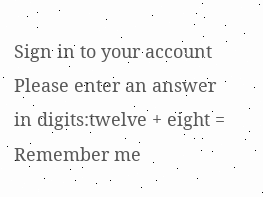Sign in to your account
Please enter an answer in digits:twelve + eight =
Remember me